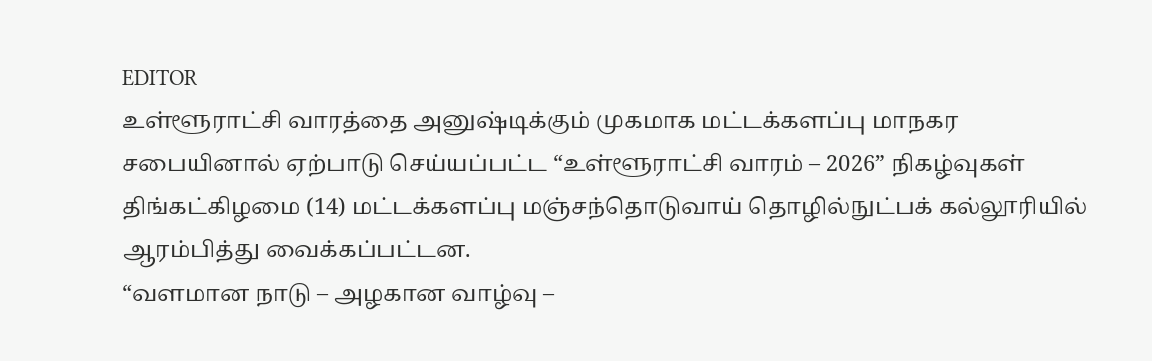EDITOR
உள்ளூராட்சி வாரத்தை அனுஷ்டிக்கும் முகமாக மட்டக்களப்பு மாநகர சபையினால் ஏற்பாடு செய்யப்பட்ட “உள்ளூராட்சி வாரம் – 2026” நிகழ்வுகள் திங்கட்கிழமை (14) மட்டக்களப்பு மஞ்சந்தொடுவாய் தொழில்நுட்பக் கல்லூரியில் ஆரம்பித்து வைக்கப்பட்டன.
“வளமான நாடு – அழகான வாழ்வு –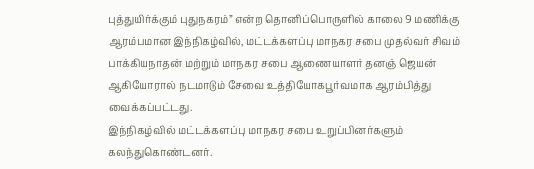புத்துயிர்க்கும் புதுநகரம்” என்ற தொனிப்பொருளில் காலை 9 மணிக்கு ஆரம்பமான இந்நிகழ்வில், மட்டக்களப்பு மாநகர சபை முதல்வர் சிவம் பாக்கியநாதன் மற்றும் மாநகர சபை ஆணையாளர் தனஞ் ஜெயன் ஆகியோரால் நடமாடும் சேவை உத்தியோகபூர்வமாக ஆரம்பித்து வைக்கப்பட்டது.
இந்நிகழ்வில் மட்டக்களப்பு மாநகர சபை உறுப்பினர்களும் கலந்துகொண்டனர்.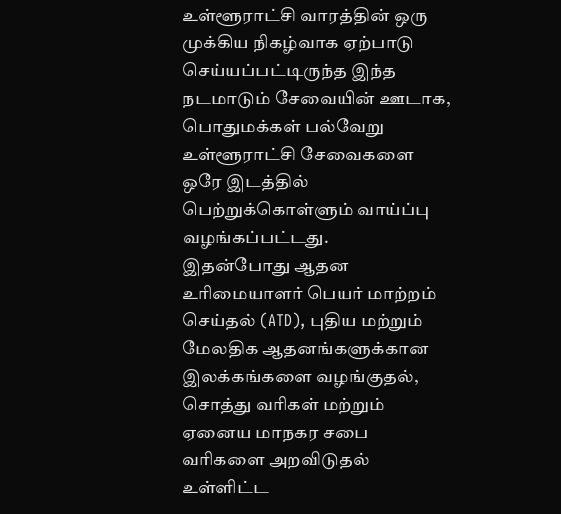உள்ளூராட்சி வாரத்தின் ஒரு முக்கிய நிகழ்வாக ஏற்பாடு செய்யப்பட்டிருந்த இந்த நடமாடும் சேவையின் ஊடாக, பொதுமக்கள் பல்வேறு உள்ளூராட்சி சேவைகளை ஒரே இடத்தில் பெற்றுக்கொள்ளும் வாய்ப்பு வழங்கப்பட்டது.
இதன்போது ஆதன உரிமையாளர் பெயர் மாற்றம் செய்தல் (ATD), புதிய மற்றும் மேலதிக ஆதனங்களுக்கான இலக்கங்களை வழங்குதல், சொத்து வரிகள் மற்றும் ஏனைய மாநகர சபை வரிகளை அறவிடுதல் உள்ளிட்ட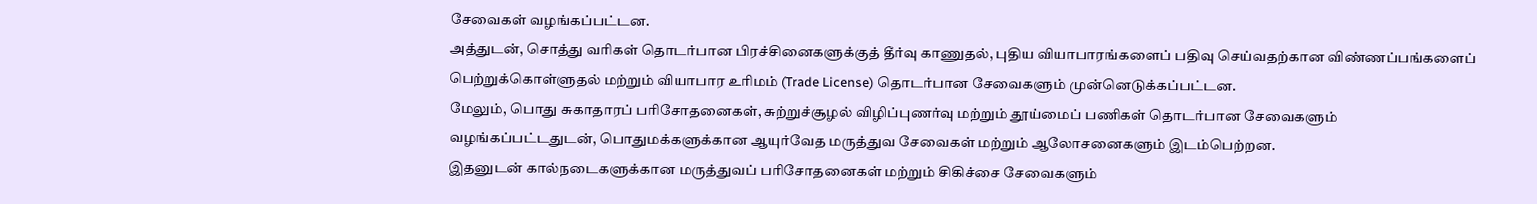சேவைகள் வழங்கப்பட்டன.
அத்துடன், சொத்து வரிகள் தொடர்பான பிரச்சினைகளுக்குத் தீர்வு காணுதல், புதிய வியாபாரங்களைப் பதிவு செய்வதற்கான விண்ணப்பங்களைப் பெற்றுக்கொள்ளுதல் மற்றும் வியாபார உரிமம் (Trade License) தொடர்பான சேவைகளும் முன்னெடுக்கப்பட்டன.
மேலும், பொது சுகாதாரப் பரிசோதனைகள், சுற்றுச்சூழல் விழிப்புணர்வு மற்றும் தூய்மைப் பணிகள் தொடர்பான சேவைகளும் வழங்கப்பட்டதுடன், பொதுமக்களுக்கான ஆயுர்வேத மருத்துவ சேவைகள் மற்றும் ஆலோசனைகளும் இடம்பெற்றன.
இதனுடன் கால்நடைகளுக்கான மருத்துவப் பரிசோதனைகள் மற்றும் சிகிச்சை சேவைகளும்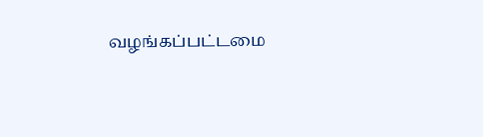வழங்கப்பட்டமை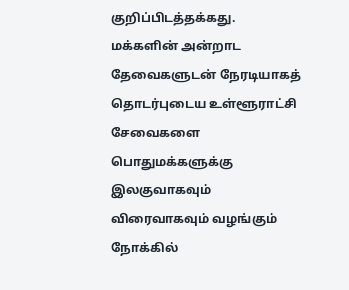குறிப்பிடத்தக்கது.
மக்களின் அன்றாட தேவைகளுடன் நேரடியாகத் தொடர்புடைய உள்ளூராட்சி சேவைகளை பொதுமக்களுக்கு இலகுவாகவும் விரைவாகவும் வழங்கும் நோக்கில்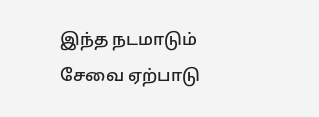இந்த நடமாடும் சேவை ஏற்பாடு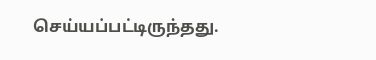செய்யப்பட்டிருந்தது.